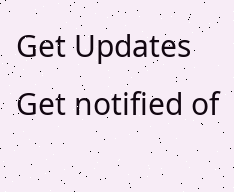Get Updates
Get notified of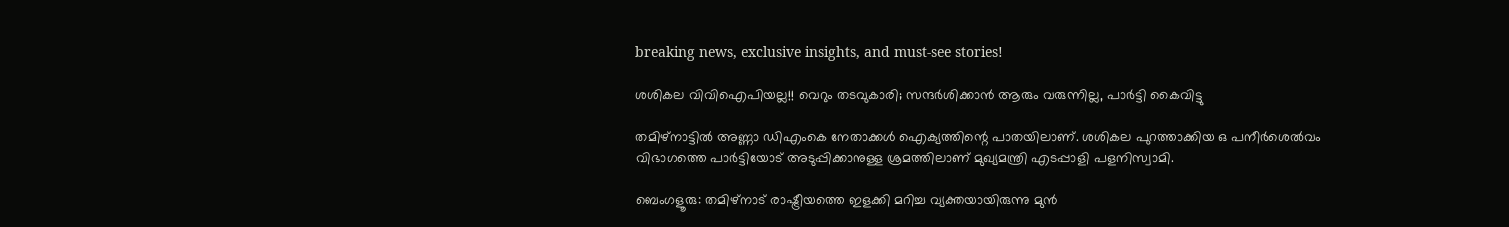breaking news, exclusive insights, and must-see stories!

ശശികല വിവിഐപിയല്ല!! വെറും തടവുകാരി; സന്ദര്‍ശിക്കാന്‍ ആരും വരുന്നില്ല, പാര്‍ട്ടി കൈവിട്ടു

തമിഴ്‌നാട്ടില്‍ അണ്ണാ ഡിഎംകെ നേതാക്കള്‍ ഐക്യത്തിന്റെ പാതയിലാണ്. ശശികല പുറത്താക്കിയ ഒ പനീര്‍ശെല്‍വം വിഭാഗത്തെ പാര്‍ട്ടിയോട് അടുപ്പിക്കാനുള്ള ശ്രമത്തിലാണ് മുഖ്യമന്ത്രി എടപ്പാളി പളനിസ്വാമി.

ബെംഗളൂരു: തമിഴ്‌നാട് രാഷ്ട്രീയത്തെ ഇളക്കി മറിച്ച വ്യക്തയായിരുന്നു മുന്‍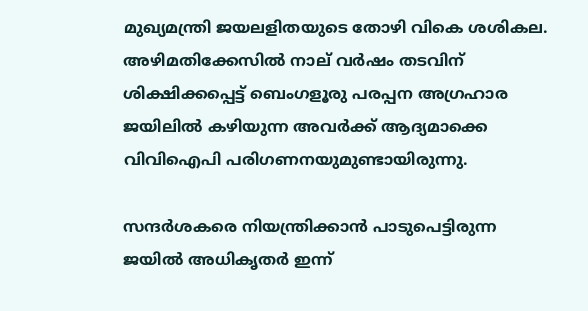മുഖ്യമന്ത്രി ജയലളിതയുടെ തോഴി വികെ ശശികല. അഴിമതിക്കേസില്‍ നാല് വര്‍ഷം തടവിന് ശിക്ഷിക്കപ്പെട്ട് ബെംഗളൂരു പരപ്പന അഗ്രഹാര ജയിലില്‍ കഴിയുന്ന അവര്‍ക്ക് ആദ്യമാക്കെ വിവിഐപി പരിഗണനയുമുണ്ടായിരുന്നു.

സന്ദര്‍ശകരെ നിയന്ത്രിക്കാന്‍ പാടുപെട്ടിരുന്ന ജയില്‍ അധികൃതര്‍ ഇന്ന്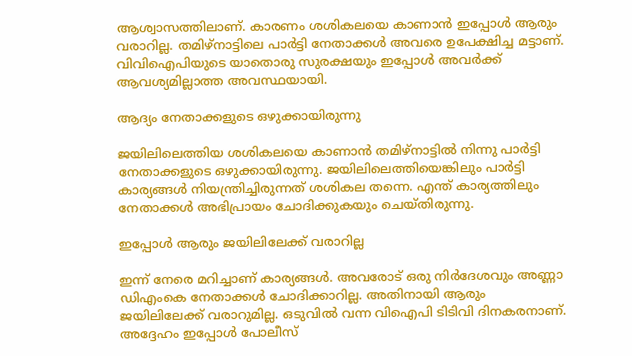ആശ്വാസത്തിലാണ്. കാരണം ശശികലയെ കാണാന്‍ ഇപ്പോള്‍ ആരും വരാറില്ല. തമിഴ്‌നാട്ടിലെ പാര്‍ട്ടി നേതാക്കള്‍ അവരെ ഉപേക്ഷിച്ച മട്ടാണ്. വിവിഐപിയുടെ യാതൊരു സുരക്ഷയും ഇപ്പോള്‍ അവര്‍ക്ക് ആവശ്യമില്ലാത്ത അവസ്ഥയായി.

ആദ്യം നേതാക്കളുടെ ഒഴുക്കായിരുന്നു

ജയിലിലെത്തിയ ശശികലയെ കാണാന്‍ തമിഴ്‌നാട്ടില്‍ നിന്നു പാര്‍ട്ടി നേതാക്കളുടെ ഒഴുക്കായിരുന്നു. ജയിലിലെത്തിയെങ്കിലും പാര്‍ട്ടി കാര്യങ്ങള്‍ നിയന്ത്രിച്ചിരുന്നത് ശശികല തന്നെ. എന്ത് കാര്യത്തിലും നേതാക്കള്‍ അഭിപ്രായം ചോദിക്കുകയും ചെയ്തിരുന്നു.

ഇപ്പോള്‍ ആരും ജയിലിലേക്ക് വരാറില്ല

ഇന്ന് നേരെ മറിച്ചാണ് കാര്യങ്ങള്‍. അവരോട് ഒരു നിര്‍ദേശവും അണ്ണാ ഡിഎംകെ നേതാക്കള്‍ ചോദിക്കാറില്ല. അതിനായി ആരും ജയിലിലേക്ക് വരാറുമില്ല. ഒടുവില്‍ വന്ന വിഐപി ടിടിവി ദിനകരനാണ്. അദ്ദേഹം ഇപ്പോള്‍ പോലീസ്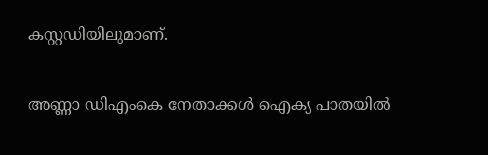കസ്റ്റഡിയിലുമാണ്.

അണ്ണാ ഡിഎംകെ നേതാക്കള്‍ ഐക്യ പാതയില്‍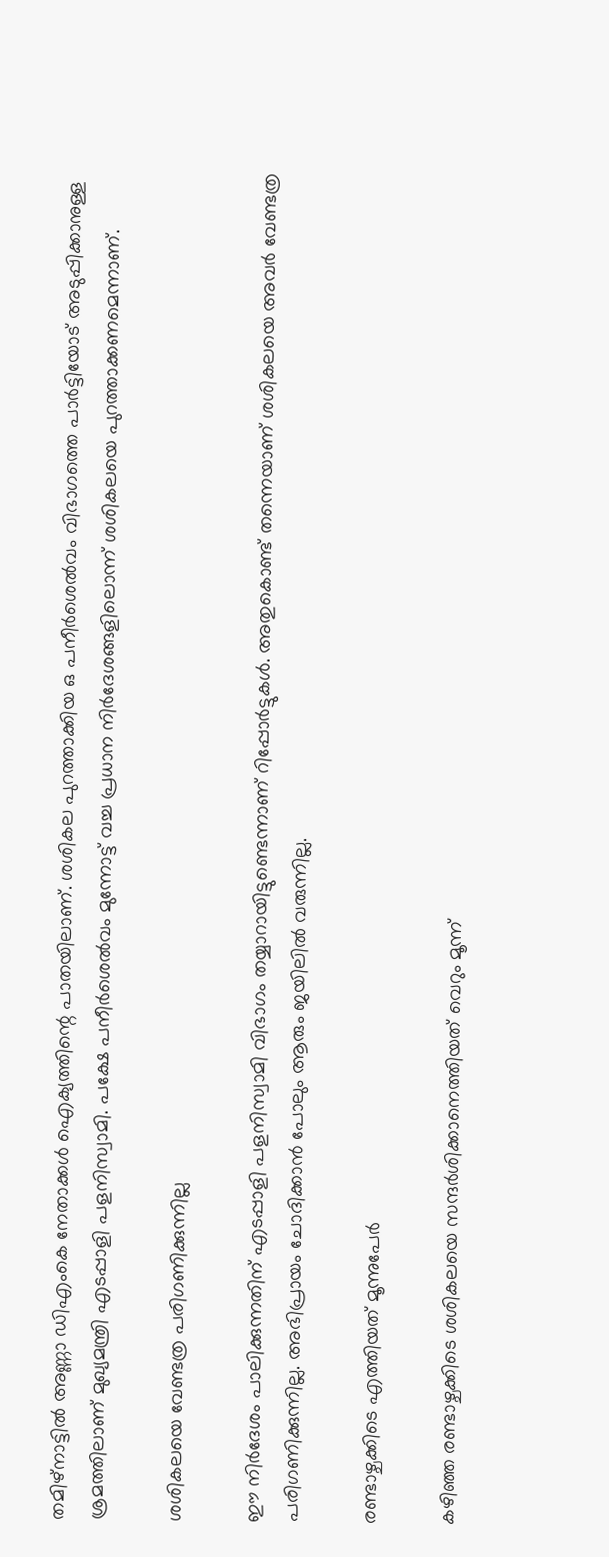തമിഴ്‌നാട്ടില്‍ അണ്ണാ ഡിഎംകെ നേതാക്കള്‍ ഐക്യത്തിന്റെ പാതയിലാണ്. ശശികല പുറത്താക്കിയ ഒ പനീര്‍ശെല്‍വം വിഭാഗത്തെ പാര്‍ട്ടിയോട് അടുപ്പിക്കാനുള്ള ശ്രമത്തിലാണ് മുഖ്യമന്ത്രി എടപ്പാളി പളനിസ്വാമി. പക്ഷേ പനീര്‍ശെല്‍വം മുന്നോട്ട് വച്ച പ്രധാന നിര്‍ദേശങ്ങളിലൊന്ന് ശശികലയെ പുറത്താക്കണമെന്നാണ്.

ശശികലയെ വേണ്ടത്ര പരിഗണിക്കുന്നില്ല

ഈ നിര്‍ദേശം പാലിക്കുന്നതിന് എടപ്പാളി പളനിസ്വാമി വിഭാഗം തയ്യാറായിട്ടുണ്ടെന്നാണ് റിപ്പോര്‍ട്ടുകള്‍. അതുകൊണ്ട് തന്നെയാണ് ശശികലയെ അവര്‍ വേണ്ടത്ര പരിഗണിക്കുന്നില്ല. അഭിപ്രായം ചോദിക്കാന്‍ പോലും ആരും ജയിലില്‍ വരുന്നില്ല.

രണ്ടാഴ്ചക്കിടെ എത്തിയത് മൂന്നുപേര്‍

കഴിഞ്ഞ രണ്ടാഴ്ചക്കിടെ ശശികലയെ സന്ദര്‍ശിക്കാനെത്തിയത് വെറും മൂന്ന്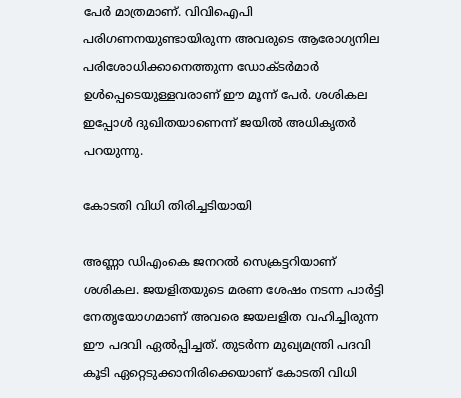പേര്‍ മാത്രമാണ്. വിവിഐപി പരിഗണനയുണ്ടായിരുന്ന അവരുടെ ആരോഗ്യനില പരിശോധിക്കാനെത്തുന്ന ഡോക്ടര്‍മാര്‍ ഉള്‍പ്പെടെയുള്ളവരാണ് ഈ മൂന്ന് പേര്‍. ശശികല ഇപ്പോള്‍ ദുഖിതയാണെന്ന് ജയില്‍ അധികൃതര്‍ പറയുന്നു.

കോടതി വിധി തിരിച്ചടിയായി

അണ്ണാ ഡിഎംകെ ജനറല്‍ സെക്രട്ടറിയാണ് ശശികല. ജയളിതയുടെ മരണ ശേഷം നടന്ന പാര്‍ട്ടി നേതൃയോഗമാണ് അവരെ ജയലളിത വഹിച്ചിരുന്ന ഈ പദവി ഏല്‍പ്പിച്ചത്. തുടര്‍ന്ന മുഖ്യമന്ത്രി പദവി കൂടി ഏറ്റെടുക്കാനിരിക്കെയാണ് കോടതി വിധി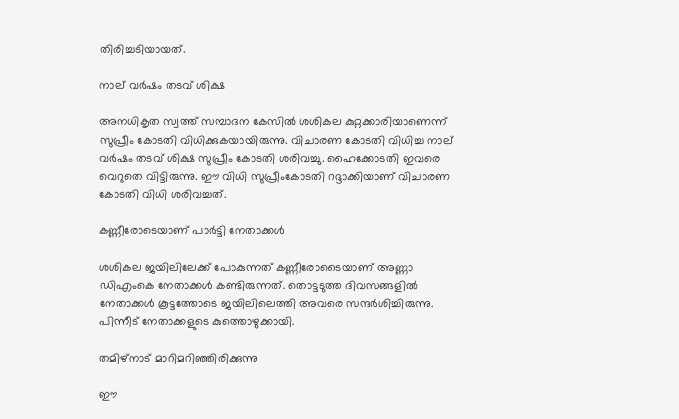തിരിച്ചടിയായത്.

നാല് വര്‍ഷം തടവ് ശിക്ഷ

അനധികൃത സ്വത്ത് സമ്പാദന കേസില്‍ ശശികല കുറ്റക്കാരിയാണെന്ന് സുപ്രീം കോടതി വിധിക്കുകയായിരുന്നു. വിചാരണ കോടതി വിധിച്ച നാല് വര്‍ഷം തടവ് ശിക്ഷ സുപ്രീം കോടതി ശരിവച്ചു. ഹൈക്കോടതി ഇവരെ വെറുതെ വിട്ടിരുന്നു. ഈ വിധി സുപ്രീംകോടതി റദ്ദാക്കിയാണ് വിചാരണ കോടതി വിധി ശരിവച്ചത്.

കണ്ണീരോടെയാണ് പാര്‍ട്ടി നേതാക്കള്‍

ശശികല ജയിലിലേക്ക് പോകുന്നത് കണ്ണീരോടൈയാണ് അണ്ണാ ഡിഎംകെ നേതാക്കള്‍ കണ്ടിരുന്നത്. തൊട്ടടുത്ത ദിവസങ്ങളില്‍ നേതാക്കള്‍ കൂട്ടത്തോടെ ജയിലിലെത്തി അവരെ സന്ദര്‍ശിച്ചിരുന്നു. പിന്നീട് നേതാക്കളുടെ കുത്തൊഴുക്കായി.

തമിഴ്‌നാട് മാറിമറിഞ്ഞിരിക്കുന്നു

ഈ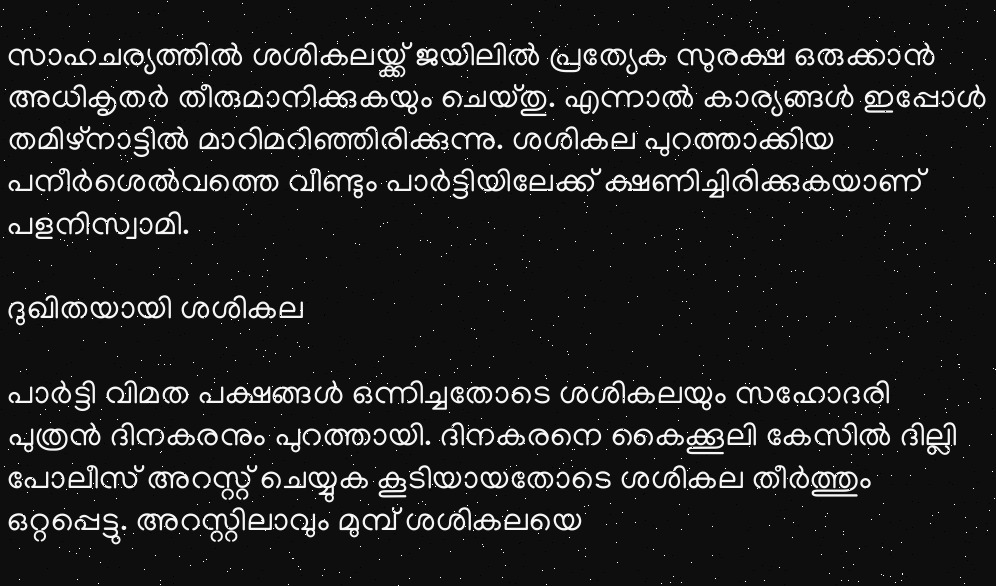സാഹചര്യത്തില്‍ ശശികലയ്ക്ക് ജയിലില്‍ പ്രത്യേക സുരക്ഷ ഒരുക്കാന്‍ അധികൃതര്‍ തീരുമാനിക്കുകയും ചെയ്തു. എന്നാല്‍ കാര്യങ്ങള്‍ ഇപ്പോള്‍ തമിഴ്‌നാട്ടില്‍ മാറിമറിഞ്ഞിരിക്കുന്നു. ശശികല പുറത്താക്കിയ പനീര്‍ശെല്‍വത്തെ വീണ്ടും പാര്‍ട്ടിയിലേക്ക് ക്ഷണിച്ചിരിക്കുകയാണ് പളനിസ്വാമി.

ദുഖിതയായി ശശികല

പാര്‍ട്ടി വിമത പക്ഷങ്ങള്‍ ഒന്നിച്ചതോടെ ശശികലയും സഹോദരി പുത്രന്‍ ദിനകരനും പുറത്തായി. ദിനകരനെ കൈക്കൂലി കേസില്‍ ദില്ലി പോലീസ് അറസ്റ്റ് ചെയ്യുക കൂടിയായതോടെ ശശികല തീര്‍ത്തും ഒറ്റപ്പെട്ടു. അറസ്റ്റിലാവും മുമ്പ് ശശികലയെ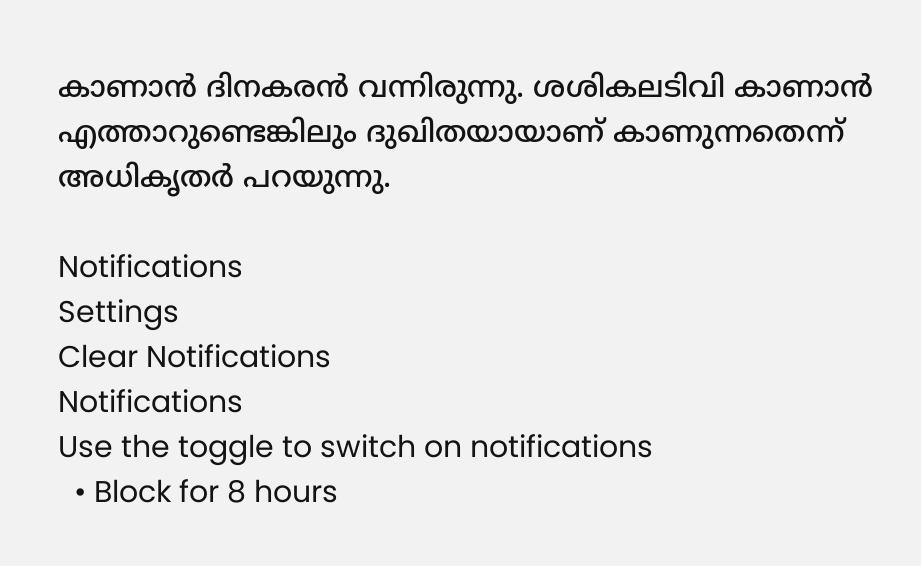കാണാന്‍ ദിനകരന്‍ വന്നിരുന്നു. ശശികലടിവി കാണാന്‍ എത്താറുണ്ടെങ്കിലും ദുഖിതയായാണ് കാണുന്നതെന്ന് അധികൃതര്‍ പറയുന്നു.

Notifications
Settings
Clear Notifications
Notifications
Use the toggle to switch on notifications
  • Block for 8 hours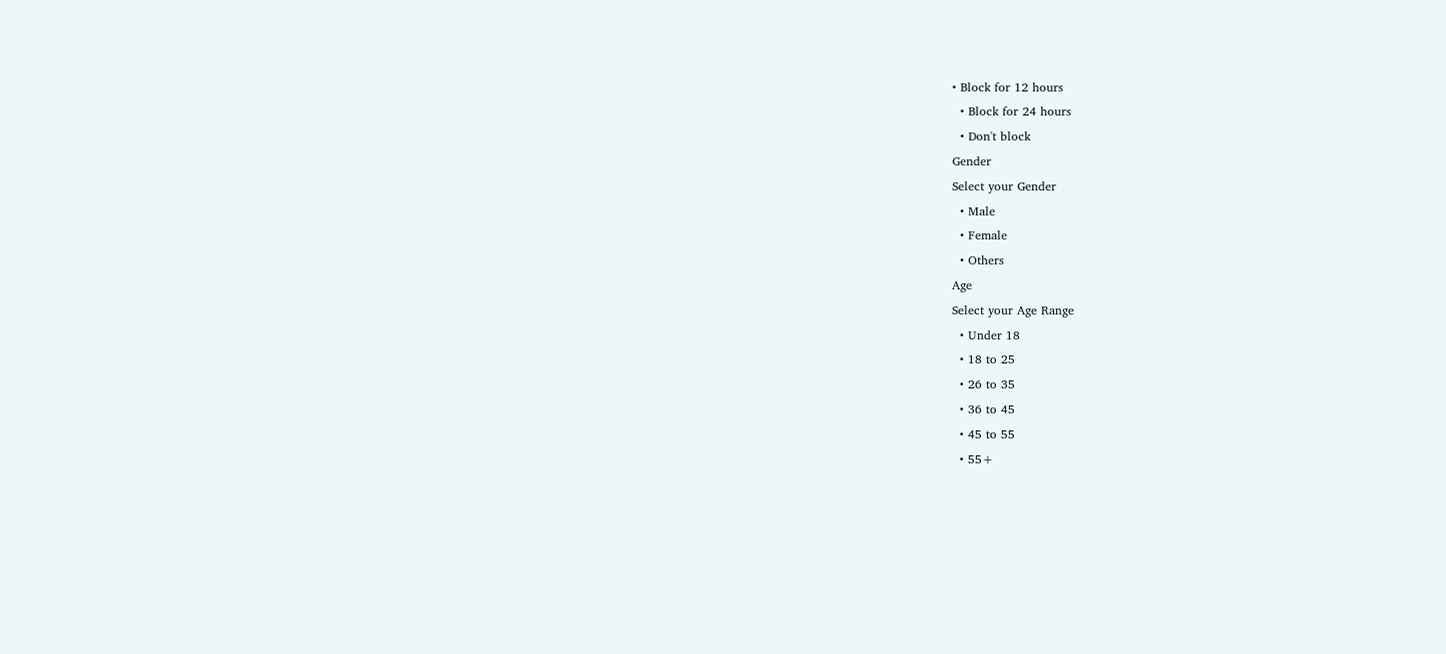• Block for 12 hours
  • Block for 24 hours
  • Don't block
Gender
Select your Gender
  • Male
  • Female
  • Others
Age
Select your Age Range
  • Under 18
  • 18 to 25
  • 26 to 35
  • 36 to 45
  • 45 to 55
  • 55+